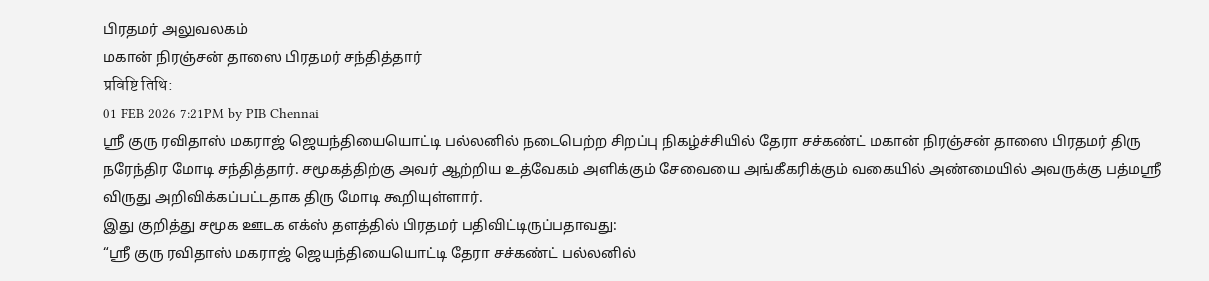பிரதமர் அலுவலகம்
மகான் நிரஞ்சன் தாஸை பிரதமர் சந்தித்தார்
प्रविष्टि तिथि:
01 FEB 2026 7:21PM by PIB Chennai
ஸ்ரீ குரு ரவிதாஸ் மகராஜ் ஜெயந்தியையொட்டி பல்லனில் நடைபெற்ற சிறப்பு நிகழ்ச்சியில் தேரா சச்கண்ட் மகான் நிரஞ்சன் தாஸை பிரதமர் திரு நரேந்திர மோடி சந்தித்தார். சமூகத்திற்கு அவர் ஆற்றிய உத்வேகம் அளிக்கும் சேவையை அங்கீகரிக்கும் வகையில் அண்மையில் அவருக்கு பத்மஸ்ரீ விருது அறிவிக்கப்பட்டதாக திரு மோடி கூறியுள்ளார்.
இது குறித்து சமூக ஊடக எக்ஸ் தளத்தில் பிரதமர் பதிவிட்டிருப்பதாவது:
“ஸ்ரீ குரு ரவிதாஸ் மகராஜ் ஜெயந்தியையொட்டி தேரா சச்கண்ட் பல்லனில்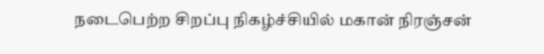நடைபெற்ற சிறப்பு நிகழ்ச்சியில் மகான் நிரஞ்சன்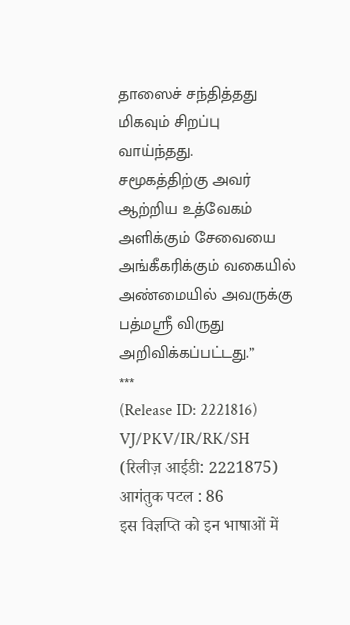தாஸைச் சந்தித்தது மிகவும் சிறப்பு வாய்ந்தது.
சமூகத்திற்கு அவர் ஆற்றிய உத்வேகம் அளிக்கும் சேவையை அங்கீகரிக்கும் வகையில் அண்மையில் அவருக்கு பத்மஸ்ரீ விருது அறிவிக்கப்பட்டது.”
***
(Release ID: 2221816)
VJ/PKV/IR/RK/SH
(रिलीज़ आईडी: 2221875)
आगंतुक पटल : 86
इस विज्ञप्ति को इन भाषाओं में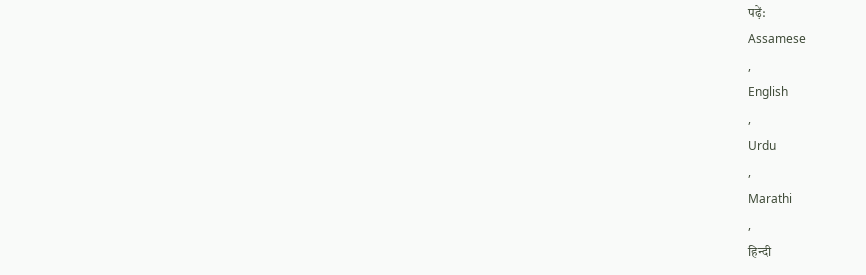पढ़ें:
Assamese
,
English
,
Urdu
,
Marathi
,
हिन्दी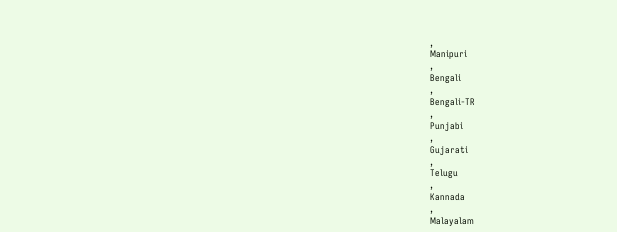,
Manipuri
,
Bengali
,
Bengali-TR
,
Punjabi
,
Gujarati
,
Telugu
,
Kannada
,
Malayalam